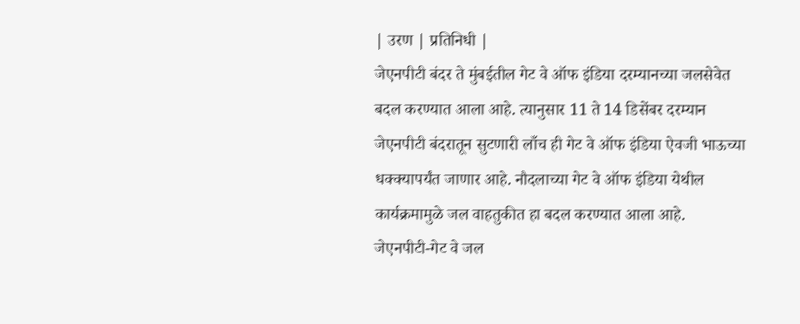| उरण | प्रतिनिधी |
जेएनपीटी बंदर ते मुंबईतील गेट वे ऑफ इंडिया दरम्यानच्या जलसेवेत बदल करण्यात आला आहे. त्यानुसार 11 ते 14 डिसेंबर दरम्यान जेएनपीटी बंदरातून सुटणारी लाँच ही गेट वे ऑफ इंडिया ऐवजी भाऊच्या धक्क्यापर्यंत जाणार आहे. नौदलाच्या गेट वे ऑफ इंडिया येथील कार्यक्रमामुळे जल वाहतुकीत हा बदल करण्यात आला आहे.
जेएनपीटी-गेट वे जल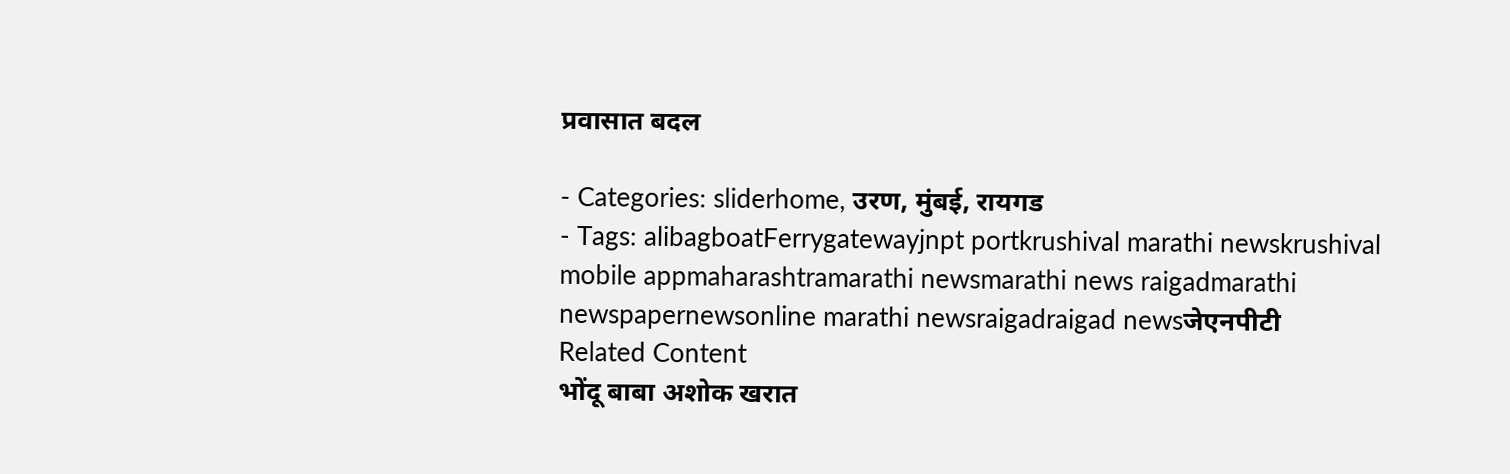प्रवासात बदल

- Categories: sliderhome, उरण, मुंबई, रायगड
- Tags: alibagboatFerrygatewayjnpt portkrushival marathi newskrushival mobile appmaharashtramarathi newsmarathi news raigadmarathi newspapernewsonline marathi newsraigadraigad newsजेएनपीटी
Related Content
भोंदू बाबा अशोक खरात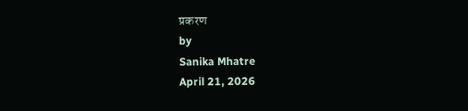प्रकरण
by
Sanika Mhatre
April 21, 2026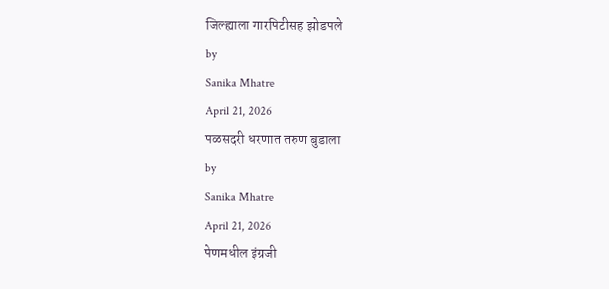जिल्ह्याला गारपिटीसह झोडपले
by
Sanika Mhatre
April 21, 2026
पळसदरी धरणात तरुण बुडाला
by
Sanika Mhatre
April 21, 2026
पेणमधील इंग्रजी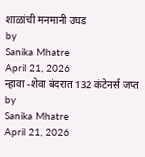शाळांची मनमानी उघड
by
Sanika Mhatre
April 21, 2026
न्हावा -शेवा बंदरात 132 कंटेनर्स जप्त
by
Sanika Mhatre
April 21, 2026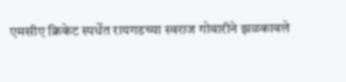एमसीए क्रिकेट स्पर्धेत रायगडच्या स्वराज गोवारीने झळकावले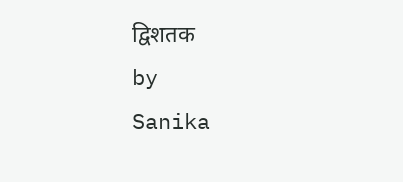द्विशतक
by
Sanika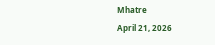Mhatre
April 21, 2026